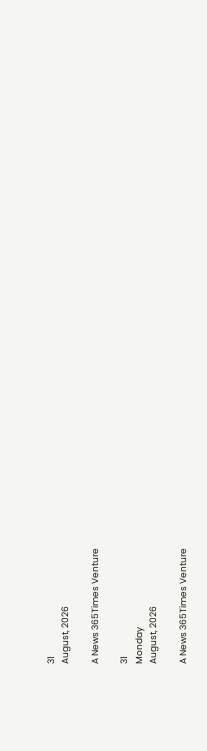31
August, 2026

A News 365Times Venture

31
Monday
August, 2026

A News 365Times Venture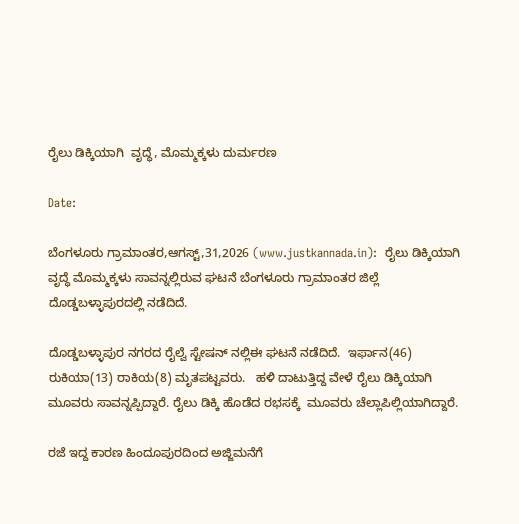ರೈಲು ಡಿಕ್ಕಿಯಾಗಿ  ವೃದ್ಧೆ, ಮೊಮ್ಮಕ್ಕಳು ದುರ್ಮರಣ

Date:

ಬೆಂಗಳೂರು ಗ್ರಾಮಾಂತರ,ಆಗಸ್ಟ್,31,2026 (www.justkannada.in):  ರೈಲು ಡಿಕ್ಕಿಯಾಗಿ ವೃದ್ಧೆ ಮೊಮ್ಮಕ್ಕಳು ಸಾವನ್ನಲ್ಲಿರುವ ಘಟನೆ ಬೆಂಗಳೂರು ಗ್ರಾಮಾಂತರ ಜಿಲ್ಲೆ ದೊಡ್ಡಬಳ್ಳಾಪುರದಲ್ಲಿ ನಡೆದಿದೆ.

ದೊಡ್ಡಬಳ್ಳಾಪುರ ನಗರದ ರೈಲ್ವೆ ಸ್ಟೇಷನ್ ನಲ್ಲಿಈ ಘಟನೆ ನಡೆದಿದೆ.  ಇರ್ಫಾನ(46) ರುಕಿಯಾ(13) ರಾಕಿಯ(8) ಮೃತಪಟ್ಟವರು.   ಹಳಿ ದಾಟುತ್ತಿದ್ದ ವೇಳೆ ರೈಲು ಡಿಕ್ಕಿಯಾಗಿ ಮೂವರು ಸಾವನ್ನಪ್ಪಿದ್ದಾರೆ. ರೈಲು ಡಿಕ್ಕಿ ಹೊಡೆದ ರಭಸಕ್ಕೆ  ಮೂವರು ಚೆಲ್ಲಾಪಿಲ್ಲಿಯಾಗಿದ್ದಾರೆ.

ರಜೆ ಇದ್ದ ಕಾರಣ ಹಿಂದೂಪುರದಿಂದ ಅಜ್ಜಿಮನೆಗೆ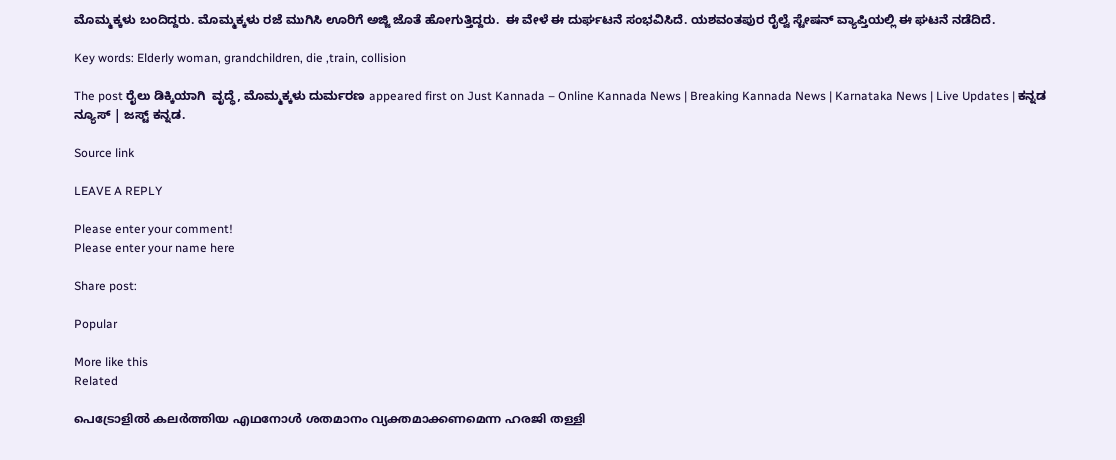ಮೊಮ್ಮಕ್ಕಳು ಬಂದಿದ್ದರು. ಮೊಮ್ಮಕ್ಕಳು ರಜೆ ಮುಗಿಸಿ ಊರಿಗೆ ಅಜ್ಜಿ ಜೊತೆ ಹೋಗುತ್ತಿದ್ದರು.  ಈ ವೇಳೆ ಈ ದುರ್ಘಟನೆ ಸಂಭವಿಸಿದೆ. ಯಶವಂತಪುರ ರೈಲ್ವೆ ಸ್ಟೇಷನ್ ವ್ಯಾಪ್ತಿಯಲ್ಲಿ ಈ ಘಟನೆ ನಡೆದಿದೆ.

Key words: Elderly woman, grandchildren, die ,train, collision

The post ರೈಲು ಡಿಕ್ಕಿಯಾಗಿ  ವೃದ್ಧೆ, ಮೊಮ್ಮಕ್ಕಳು ದುರ್ಮರಣ appeared first on Just Kannada – Online Kannada News | Breaking Kannada News | Karnataka News | Live Updates | ಕನ್ನಡ ನ್ಯೂಸ್ | ಜಸ್ಟ್ ಕನ್ನಡ.

Source link

LEAVE A REPLY

Please enter your comment!
Please enter your name here

Share post:

Popular

More like this
Related

പെട്രോളില്‍ കലര്‍ത്തിയ എഥനോള്‍ ശതമാനം വ്യക്തമാക്കണമെന്ന ഹരജി തള്ളി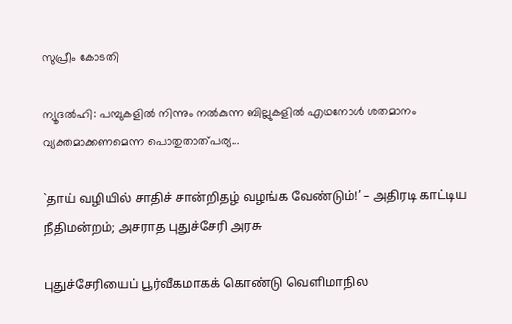സുപ്രീം കോടതി

ന്യൂദല്‍ഹി: പമ്പുകളില്‍ നിന്നും നല്‍കുന്ന ബില്ലുകളില്‍ എഥനോള്‍ ശതമാനം വ്യക്തമാക്കണമെന്ന പൊതുതാത്പര്യ...

`தாய் வழியில் சாதிச் சான்றிதழ் வழங்க வேண்டும்!’ – அதிரடி காட்டிய நீதிமன்றம்; அசராத புதுச்சேரி அரசு

புதுச்சேரியைப் பூர்வீகமாகக் கொண்டு வெளிமாநில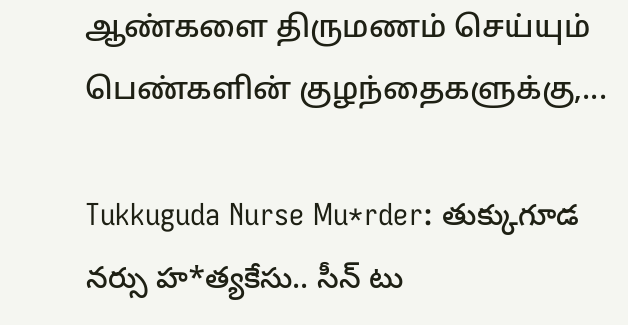ஆண்களை திருமணம் செய்யும் பெண்களின் குழந்தைகளுக்கு,...

Tukkuguda Nurse Mu*rder: తుక్కుగూడ నర్సు హ*త్యకేసు.. సీన్ టు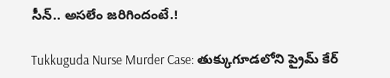సీన్.. అసలేం జరిగిందంటే.!

Tukkuguda Nurse Murder Case: తుక్కుగూడలోని ప్రైమ్‌ కేర్‌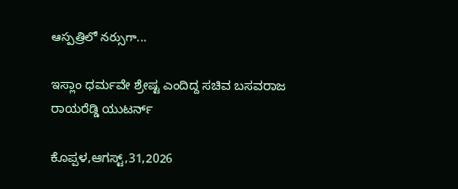ఆస్పత్రిలో నర్సుగా...

ಇಸ್ಲಾಂ ಧರ್ಮವೇ ಶ್ರೇಷ್ಟ ಎಂದಿದ್ದ ಸಚಿವ ಬಸವರಾಜ ರಾಯರೆಡ್ಡಿ ಯುಟರ್ನ್

ಕೊಪ್ಪಳ,ಆಗಸ್ಟ್,31,2026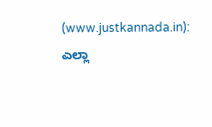(www.justkannada.in):  ಎಲ್ಲಾ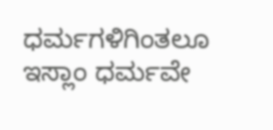ಧರ್ಮಗಳಿಗಿಂತಲೂ ಇಸ್ಲಾಂ ಧರ್ಮವೇ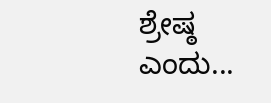ಶ್ರೇಷ್ಠ ಎಂದು...